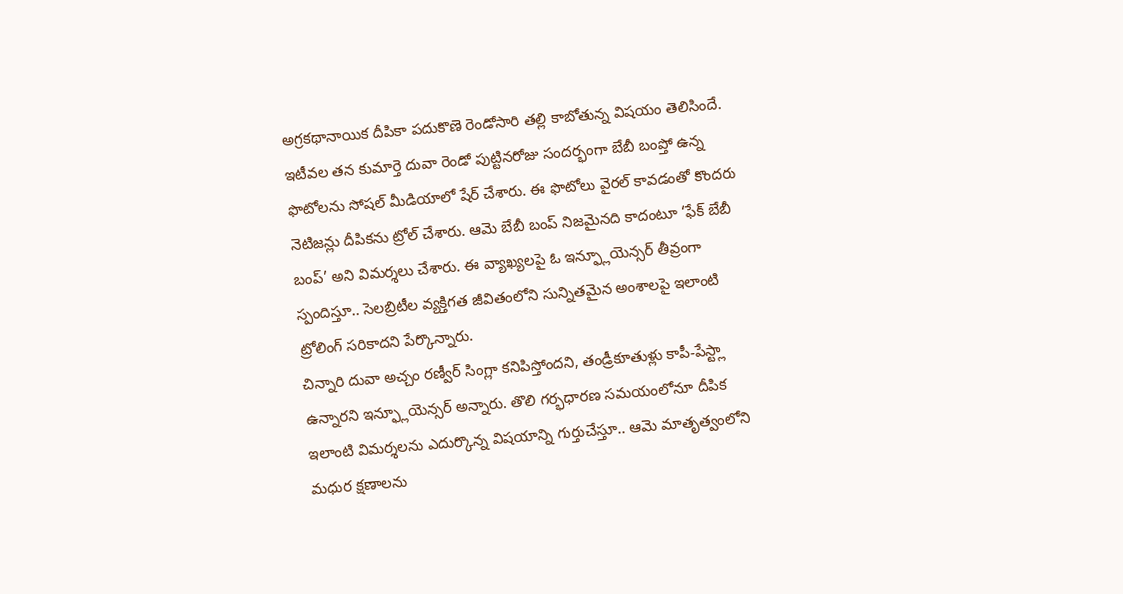అగ్రకథానాయిక దీపికా పదుకొణె రెండోసారి తల్లి కాబోతున్న విషయం తెలిసిందే. ఇటీవల తన కుమార్తె దువా రెండో పుట్టినరోజు సందర్భంగా బేబీ బంప్తో ఉన్న ఫొటోలను సోషల్ మీడియాలో షేర్ చేశారు. ఈ ఫొటోలు వైరల్ కావడంతో కొందరు నెటిజన్లు దీపికను ట్రోల్ చేశారు. ఆమె బేబీ బంప్ నిజమైనది కాదంటూ ‘ఫేక్ బేబీ బంప్’ అని విమర్శలు చేశారు. ఈ వ్యాఖ్యలపై ఓ ఇన్ఫ్లూయెన్సర్ తీవ్రంగా స్పందిస్తూ.. సెలబ్రిటీల వ్యక్తిగత జీవితంలోని సున్నితమైన అంశాలపై ఇలాంటి ట్రోలింగ్ సరికాదని పేర్కొన్నారు.
చిన్నారి దువా అచ్చం రణ్వీర్ సింగ్లా కనిపిస్తోందని, తండ్రీకూతుళ్లు కాపీ-పేస్ట్లా ఉన్నారని ఇన్ఫ్లూయెన్సర్ అన్నారు. తొలి గర్భధారణ సమయంలోనూ దీపిక ఇలాంటి విమర్శలను ఎదుర్కొన్న విషయాన్ని గుర్తుచేస్తూ.. ఆమె మాతృత్వంలోని మధుర క్షణాలను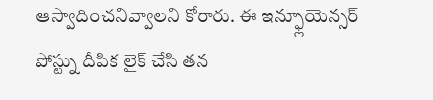ఆస్వాదించనివ్వాలని కోరారు. ఈ ఇన్ఫ్లూయెన్సర్ పోస్ట్ను దీపిక లైక్ చేసి తన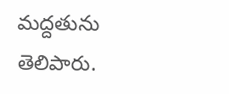మద్దతును తెలిపారు.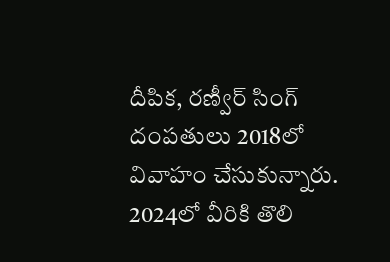దీపిక, రణ్వీర్ సింగ్ దంపతులు 2018లో వివాహం చేసుకున్నారు. 2024లో వీరికి తొలి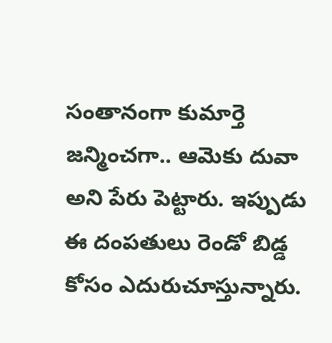సంతానంగా కుమార్తె జన్మించగా.. ఆమెకు దువా అని పేరు పెట్టారు. ఇప్పుడు ఈ దంపతులు రెండో బిడ్డ కోసం ఎదురుచూస్తున్నారు.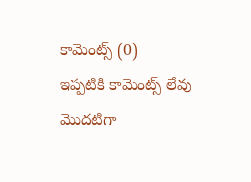కామెంట్స్ (0)
ఇప్పటికి కామెంట్స్ లేవు
మొదటిగా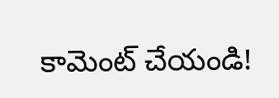కామెంట్ చేయండి!